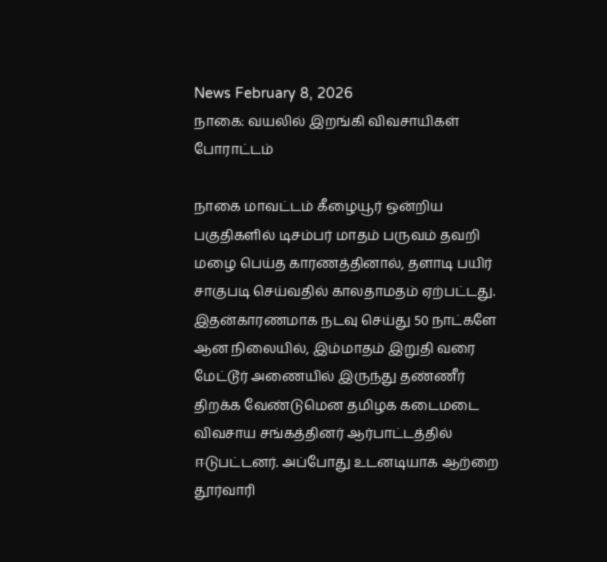News February 8, 2026
நாகை: வயலில் இறங்கி விவசாயிகள் போராட்டம்

நாகை மாவட்டம் கீழையூர் ஒன்றிய பகுதிகளில் டிசம்பர் மாதம் பருவம் தவறி மழை பெய்த காரணத்தினால், தளாடி பயிர் சாகுபடி செய்வதில் காலதாமதம் ஏற்பட்டது. இதன்காரணமாக நடவு செய்து 50 நாட்களே ஆன நிலையில், இம்மாதம் இறுதி வரை மேட்டூர் அணையில் இருந்து தண்ணீர் திறக்க வேண்டுமென தமிழக கடைமடை விவசாய சங்கத்தினர் ஆர்பாட்டத்தில் ஈடுபட்டனர். அப்போது உடனடியாக ஆற்றை தூர்வாரி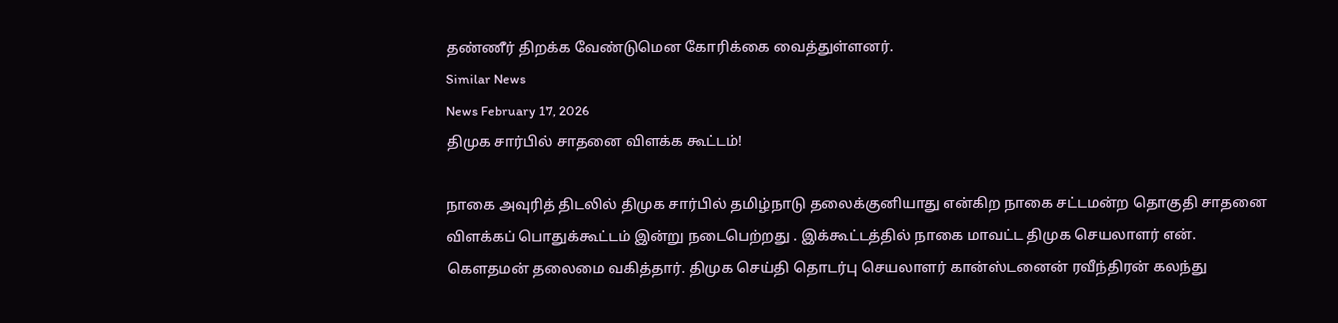தண்ணீர் திறக்க வேண்டுமென கோரிக்கை வைத்துள்ளனர்.
Similar News
News February 17, 2026
திமுக சார்பில் சாதனை விளக்க கூட்டம்!

நாகை அவுரித் திடலில் திமுக சார்பில் தமிழ்நாடு தலைக்குனியாது என்கிற நாகை சட்டமன்ற தொகுதி சாதனை விளக்கப் பொதுக்கூட்டம் இன்று நடைபெற்றது . இக்கூட்டத்தில் நாகை மாவட்ட திமுக செயலாளர் என். கௌதமன் தலைமை வகித்தார். திமுக செய்தி தொடர்பு செயலாளர் கான்ஸ்டனைன் ரவீந்திரன் கலந்து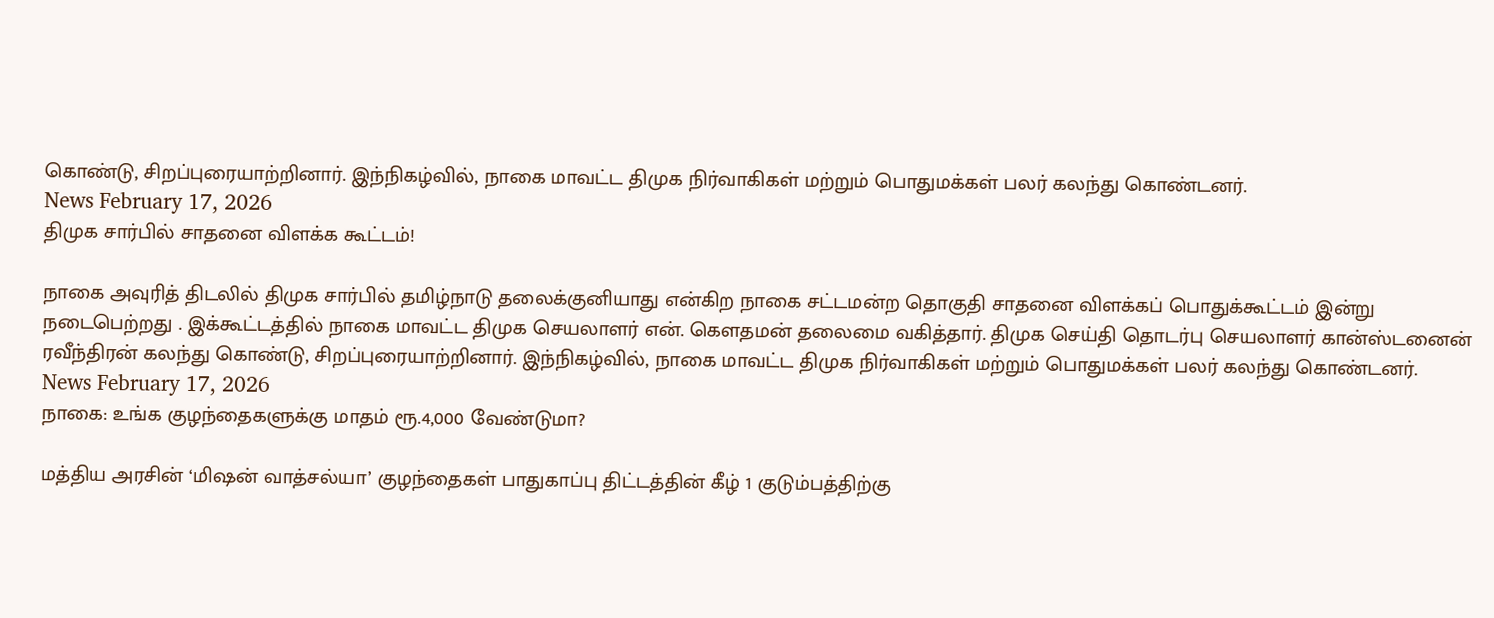கொண்டு, சிறப்புரையாற்றினார். இந்நிகழ்வில், நாகை மாவட்ட திமுக நிர்வாகிகள் மற்றும் பொதுமக்கள் பலர் கலந்து கொண்டனர்.
News February 17, 2026
திமுக சார்பில் சாதனை விளக்க கூட்டம்!

நாகை அவுரித் திடலில் திமுக சார்பில் தமிழ்நாடு தலைக்குனியாது என்கிற நாகை சட்டமன்ற தொகுதி சாதனை விளக்கப் பொதுக்கூட்டம் இன்று நடைபெற்றது . இக்கூட்டத்தில் நாகை மாவட்ட திமுக செயலாளர் என். கௌதமன் தலைமை வகித்தார். திமுக செய்தி தொடர்பு செயலாளர் கான்ஸ்டனைன் ரவீந்திரன் கலந்து கொண்டு, சிறப்புரையாற்றினார். இந்நிகழ்வில், நாகை மாவட்ட திமுக நிர்வாகிகள் மற்றும் பொதுமக்கள் பலர் கலந்து கொண்டனர்.
News February 17, 2026
நாகை: உங்க குழந்தைகளுக்கு மாதம் ரூ.4,000 வேண்டுமா?

மத்திய அரசின் ‘மிஷன் வாத்சல்யா’ குழந்தைகள் பாதுகாப்பு திட்டத்தின் கீழ் 1 குடும்பத்திற்கு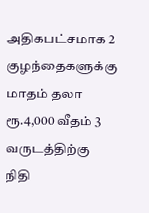அதிகபட்சமாக 2 குழந்தைகளுக்கு மாதம் தலா ரூ.4,000 வீதம் 3 வருடத்திற்கு நிதி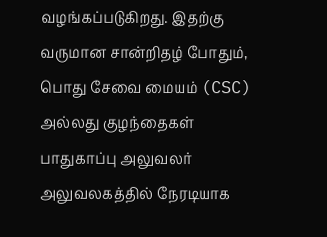வழங்கப்படுகிறது. இதற்கு வருமான சான்றிதழ் போதும், பொது சேவை மையம் (CSC) அல்லது குழந்தைகள் பாதுகாப்பு அலுவலர் அலுவலகத்தில் நேரடியாக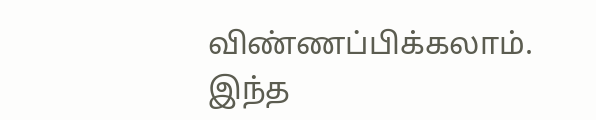விண்ணப்பிக்கலாம். இந்த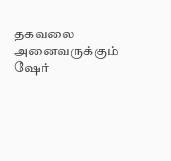தகவலை அனைவருக்கும் ஷேர்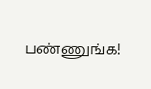பண்ணுங்க!